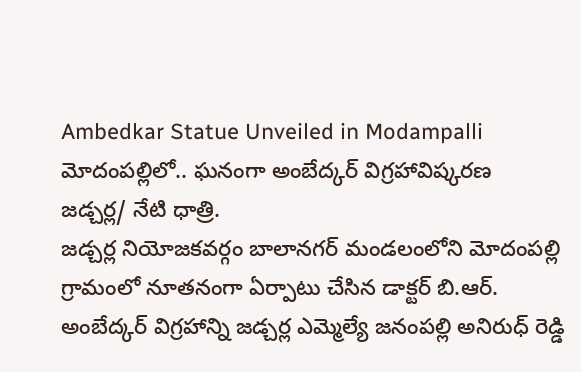Ambedkar Statue Unveiled in Modampalli
మోదంపల్లిలో.. ఘనంగా అంబేద్కర్ విగ్రహావిష్కరణ
జడ్చర్ల/ నేటి ధాత్రి.
జడ్చర్ల నియోజకవర్గం బాలానగర్ మండలంలోని మోదంపల్లి గ్రామంలో నూతనంగా ఏర్పాటు చేసిన డాక్టర్ బి.ఆర్. అంబేద్కర్ విగ్రహాన్ని జడ్చర్ల ఎమ్మెల్యే జనంపల్లి అనిరుధ్ రెడ్డి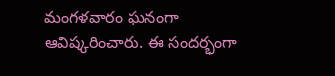మంగళవారం ఘనంగా ఆవిష్కరించారు. ఈ సందర్భంగా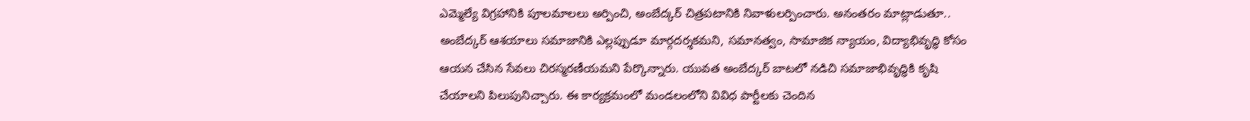ఎమ్మెల్యే విగ్రహానికి పూలమాలలు అర్పించి, అంబేద్కర్ చిత్రపటానికి నివాళులర్పించారు. అనంతరం మాట్లాడుతూ.. అంబేద్కర్ ఆశయాలు సమాజానికి ఎల్లప్పుడూ మార్గదర్శకమని, సమానత్వం, సామాజిక న్యాయం, విద్యాభివృద్ధి కోసం ఆయన చేసిన సేవలు చిరస్మరణీయమని పేర్కొన్నారు. యువత అంబేద్కర్ బాటలో నడిచి సమాజాభివృద్ధికి కృషి చేయాలని పిలుపునిచ్చారు. ఈ కార్యక్రమంలో మండలంలోని వివిధ పార్టీలకు చెందిన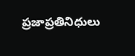ప్రజాప్రతినిధులు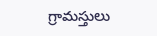గ్రామస్తులు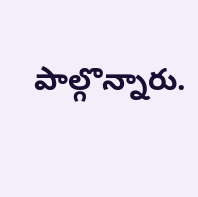పాల్గొన్నారు.